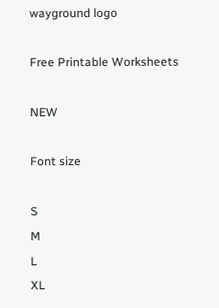wayground logo

Free Printable Worksheets

NEW

Font size

S
M
L
XL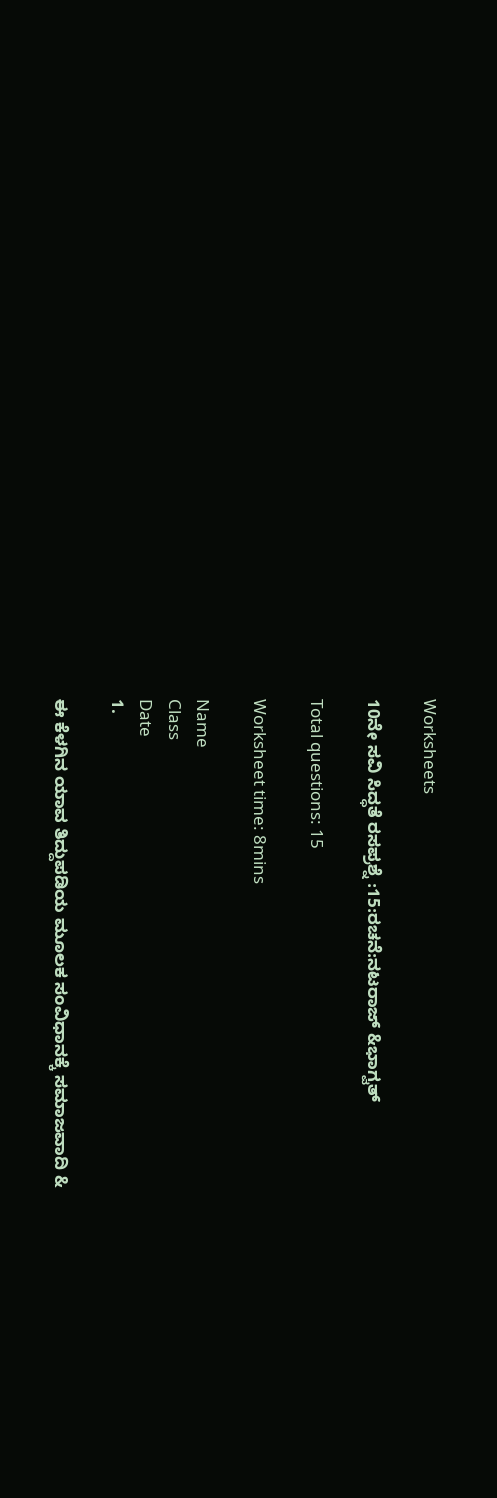Worksheets

10ನೇ ಸವಿ ಸಿದ್ಧತೆ ರಸಪ್ರಶ್ನೆ :15:ರಚನೆ:ನಟರಾಜ್ &ಭಾಗ್ವತ್

Total questions: 15

Worksheet time: 8mins

Name
Class
Date
1.

ಈ ಕೆಳಗಿನ ಯಾವ ತಿದ್ದುಪಡಿಯ ಮೂಲಕ ಸಂವಿಧಾನಕ್ಕೆ ಸಮಾಜವಾದಿ &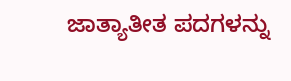ಜಾತ್ಯಾತೀತ ಪದಗಳನ್ನು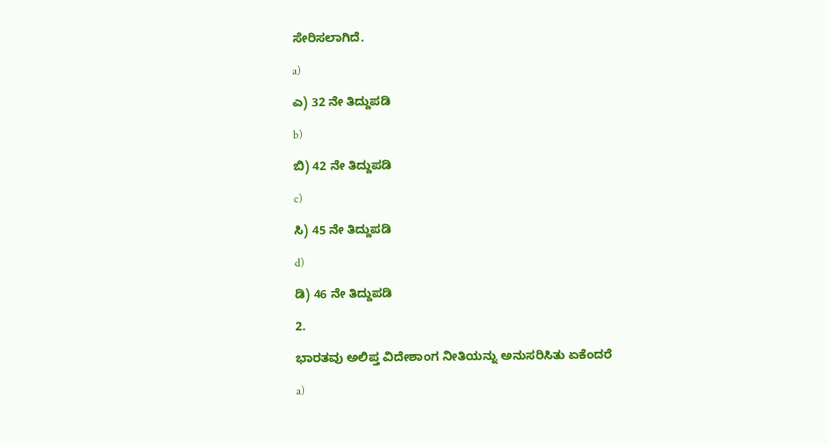ಸೇರಿಸಲಾಗಿದೆ.

a)

ಎ) 32 ನೇ ತಿದ್ದುಪಡಿ

b)

ಬಿ) 42 ನೇ ತಿದ್ದುಪಡಿ

c)

ಸಿ) 45 ನೇ ತಿದ್ದುಪಡಿ

d)

ಡಿ) 46 ನೇ ತಿದ್ದುಪಡಿ

2.

ಭಾರತವು ಅಲಿಪ್ತ ವಿದೇಶಾಂಗ ನೀತಿಯನ್ನು ಅನುಸರಿಸಿತು ಏಕೆಂದರೆ

a)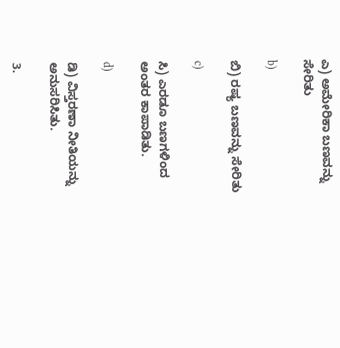ಎ) ಅಮೇರಿಕಾ ಬಣವನ್ನು ಸೇರಿತು

b)

ಬಿ) ರಷ್ಯ ಬಣವನ್ನು ಸೇರಿತು

c)

ಸಿ) ಎರಡೂ ಬಣಗಳಿಂದ ಅಂತರ ಕಾಪಾಡಿತು.

d)

ಡಿ) ವಿಸ್ತರಣಾ ನೀತಿಯನ್ನು ಅನುಸರಿಸಿತು.

3.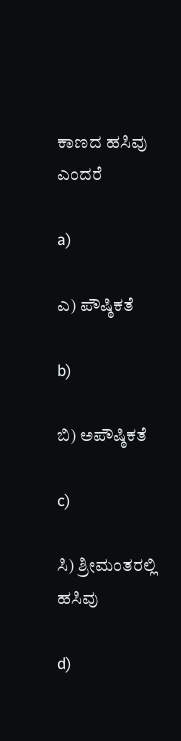ಕಾಣದ ಹಸಿವು ಎಂದರೆ

a)

ಎ) ಪೌಷ್ಠಿಕತೆ

b)

ಬಿ) ಅಪೌಷ್ಠಿಕತೆ

c)

ಸಿ) ಶ್ರೀಮಂತರಲ್ಲಿ ಹಸಿವು

d)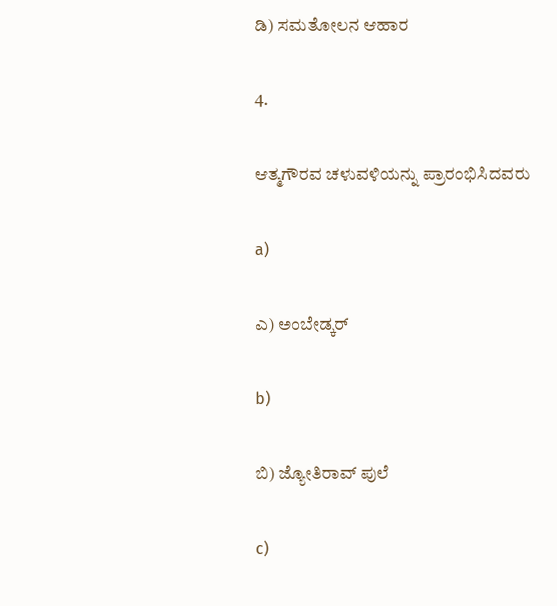ಡಿ) ಸಮತೋಲನ ಆಹಾರ

4.

ಆತ್ಮಗೌರವ ಚಳುವಳಿಯನ್ನು ಪ್ರಾರಂಭಿಸಿದವರು

a)

ಎ) ಅಂಬೇಡ್ಕರ್

b)

ಬಿ) ಜ್ಯೋತಿರಾವ್ ಪುಲೆ

c)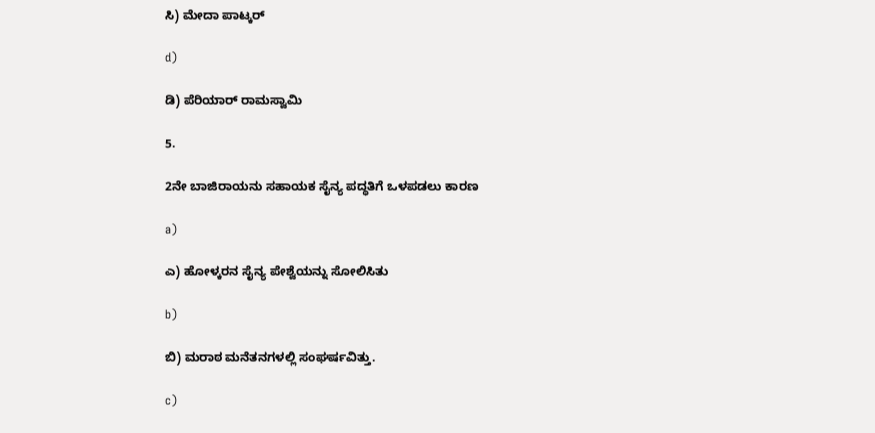ಸಿ) ಮೇದಾ ಪಾಟ್ಕರ್

d)

ಡಿ) ಪೆರಿಯಾರ್ ರಾಮಸ್ವಾಮಿ

5.

2ನೇ ಬಾಜಿರಾಯನು ಸಹಾಯಕ ಸೈನ್ಯ ಪದ್ಧತಿಗೆ ಒಳಪಡಲು ಕಾರಣ

a)

ಎ) ಹೋಳ್ಕರನ ಸೈನ್ಯ ಪೇಶ್ವೆಯನ್ನು ಸೋಲಿಸಿತು

b)

ಬಿ) ಮರಾಠ ಮನೆತನಗಳಲ್ಲಿ ಸಂಘರ್ಷವಿತ್ತು.

c)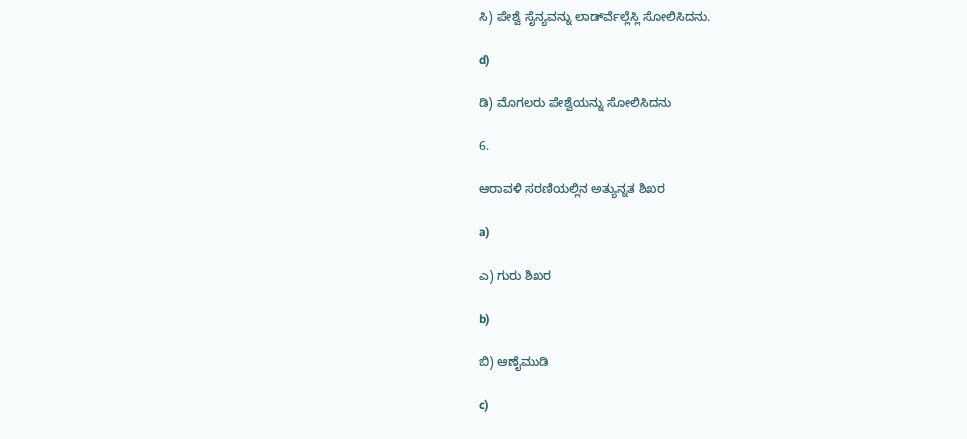ಸಿ) ಪೇಶ್ವೆ ಸೈನ್ಯವನ್ನು ಲಾರ್ಡ್‍ವೆಲ್ಲೆಸ್ಲಿ ಸೋಲಿಸಿದನು.

d)

ಡಿ) ಮೊಗಲರು ಪೇಶ್ವೆಯನ್ನು ಸೋಲಿಸಿದನು

6.

ಆರಾವಳಿ ಸರಣಿಯಲ್ಲಿನ ಅತ್ಯುನ್ನತ ಶಿಖರ

a)

ಎ) ಗುರು ಶಿಖರ

b)

ಬಿ) ಆಣೈಮುಡಿ

c)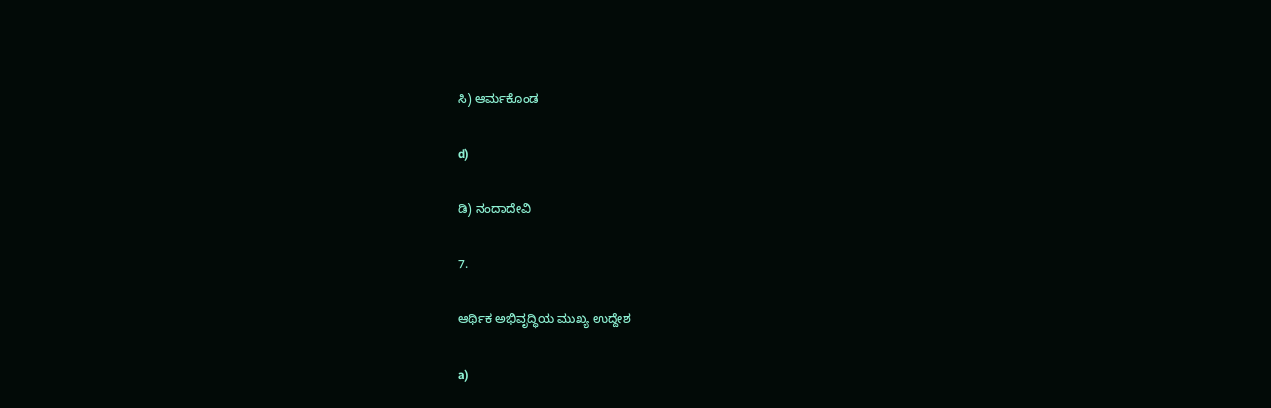ಸಿ) ಆರ್ಮಕೊಂಡ

d)

ಡಿ) ನಂದಾದೇವಿ

7.

ಆರ್ಥಿಕ ಅಭಿವೃದ್ಧಿಯ ಮುಖ್ಯ ಉದ್ದೇಶ

a)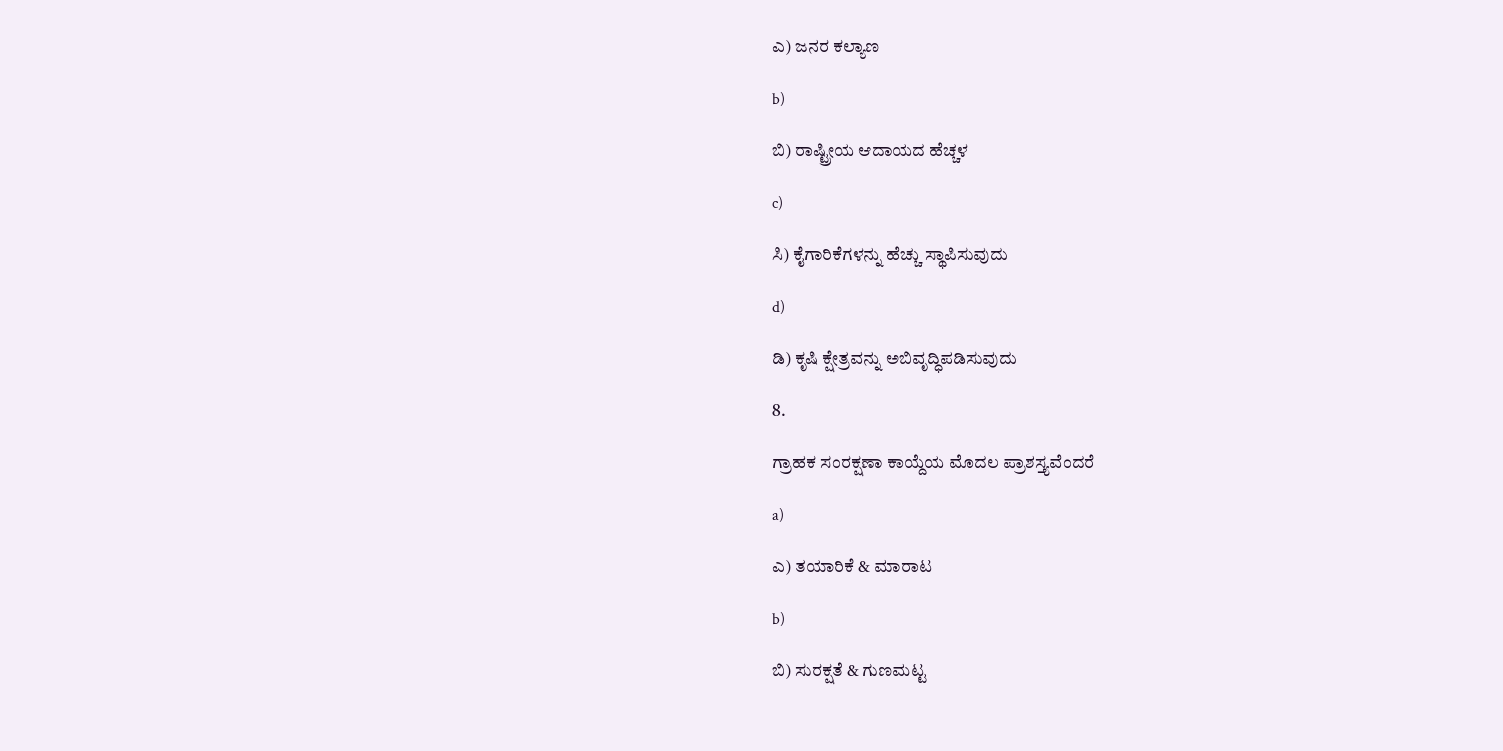ಎ) ಜನರ ಕಲ್ಯಾಣ

b)

ಬಿ) ರಾಷ್ಟ್ರೀಯ ಆದಾಯದ ಹೆಚ್ಚಳ

c)

ಸಿ) ಕೈಗಾರಿಕೆಗಳನ್ನು ಹೆಚ್ಚು ಸ್ಥಾಪಿಸುವುದು

d)

ಡಿ) ಕೃಷಿ ಕ್ಷೇತ್ರವನ್ನು ಅಬಿವೃದ್ಧಿಪಡಿಸುವುದು

8.

ಗ್ರಾಹಕ ಸಂರಕ್ಷಣಾ ಕಾಯ್ದೆಯ ಮೊದಲ ಪ್ರಾಶಸ್ತ್ಯವೆಂದರೆ

a)

ಎ) ತಯಾರಿಕೆ & ಮಾರಾಟ

b)

ಬಿ) ಸುರಕ್ಷತೆ & ಗುಣಮಟ್ಟ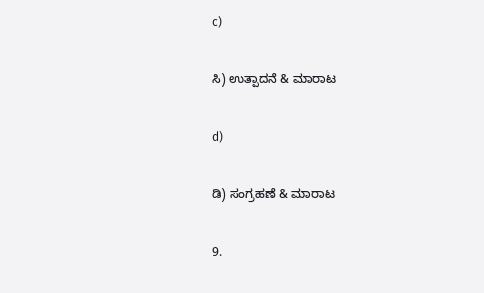c)

ಸಿ) ಉತ್ಪಾದನೆ & ಮಾರಾಟ

d)

ಡಿ) ಸಂಗ್ರಹಣೆ & ಮಾರಾಟ

9.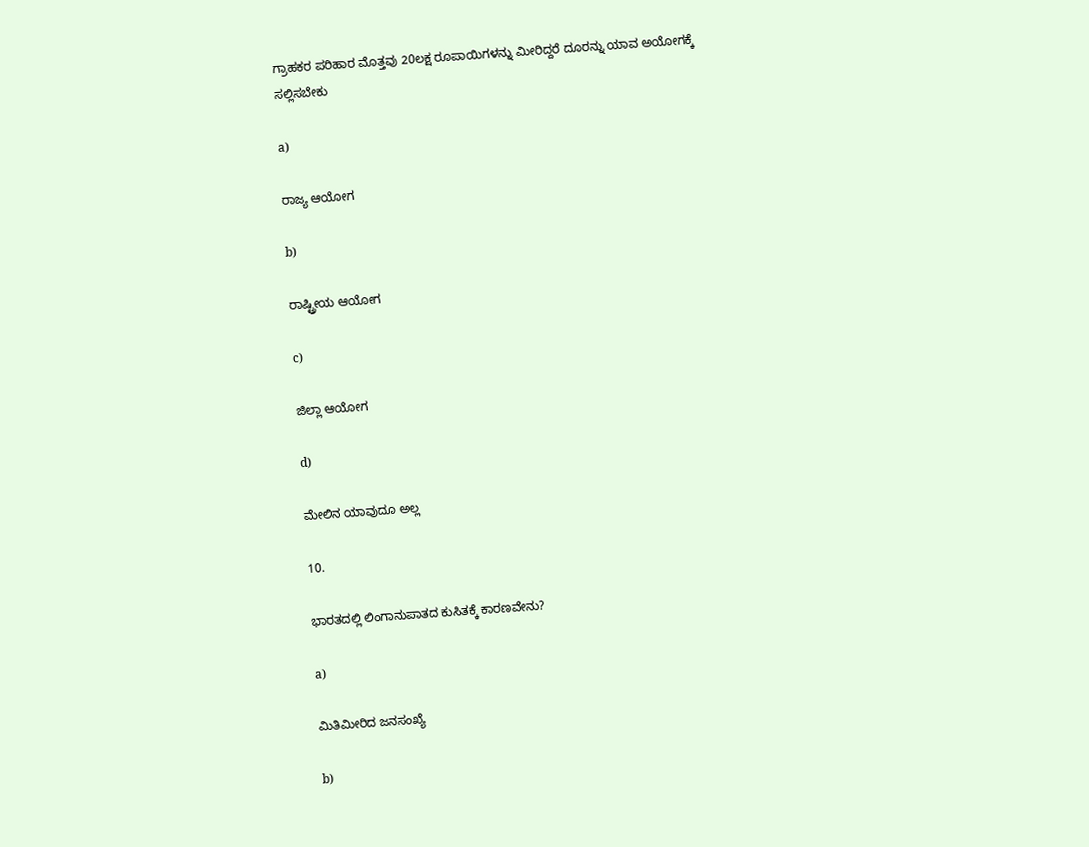ಗ್ರಾಹಕರ ಪರಿಹಾರ ಮೊತ್ತವು 20ಲಕ್ಷ ರೂಪಾಯಿಗಳನ್ನು ಮೀರಿದ್ದರೆ ದೂರನ್ನು ಯಾವ ಅಯೋಗಕ್ಕೆ ಸಲ್ಲಿಸಬೇಕು

a)

ರಾಜ್ಯ ಆಯೋಗ

b)

ರಾಷ್ಟ್ರೀಯ ಆಯೋಗ

c)

ಜಿಲ್ಲಾ ಆಯೋಗ

d)

ಮೇಲಿನ ಯಾವುದೂ ಅಲ್ಲ

10.

ಭಾರತದಲ್ಲಿ ಲಿಂಗಾನುಪಾತದ ಕುಸಿತಕ್ಕೆ ಕಾರಣವೇನು?

a)

ಮಿತಿಮೀರಿದ ಜನಸಂಖ್ಯೆ

b)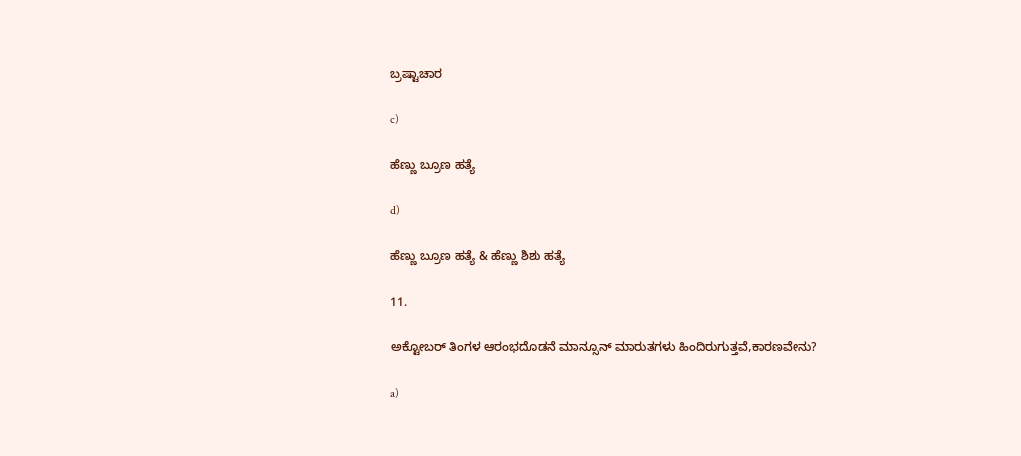ಬ್ರಷ್ಟಾಚಾರ

c)

ಹೆಣ್ಣು ಬ್ರೂಣ ಹತ್ಯೆ

d)

ಹೆಣ್ಣು ಬ್ರೂಣ ಹತ್ಯೆ & ಹೆಣ್ಣು ಶಿಶು ಹತ್ಯೆ

11.

ಅಕ್ಟೋಬರ್ ತಿಂಗಳ ಆರಂಭದೊಡನೆ ಮಾನ್ಸೂನ್ ಮಾರುತಗಳು ಹಿಂದಿರುಗುತ್ತವೆ,ಕಾರಣವೇನು?

a)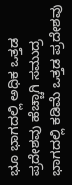ಭೂ ಭಾಗದಲ್ಲಿ ಅಧಿಕ ಒತ್ತಡ ಪ್ರದೇಶವು ಹೆಚ್ಚಾಗಿ ಸಮುದ್ರ ಭಾಗದಲ್ಲಿ ಕಡಿಮೆ ಒತ್ತಡ ಪ್ರದೇಶವು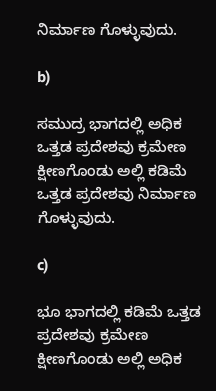ನಿರ್ಮಾಣ ಗೊಳ್ಳುವುದು.

b)

ಸಮುದ್ರ ಭಾಗದಲ್ಲಿ ಅಧಿಕ ಒತ್ತಡ ಪ್ರದೇಶವು ಕ್ರಮೇಣ ಕ್ಷೀಣಗೊಂಡು ಅಲ್ಲಿ ಕಡಿಮೆ ಒತ್ತಡ ಪ್ರದೇಶವು ನಿರ್ಮಾಣ ಗೊಳ್ಳುವುದು.

c)

ಭೂ ಭಾಗದಲ್ಲಿ ಕಡಿಮೆ ಒತ್ತಡ ಪ್ರದೇಶವು ಕ್ರಮೇಣ ಕ್ಷೀಣಗೊಂಡು ಅಲ್ಲಿ ಅಧಿಕ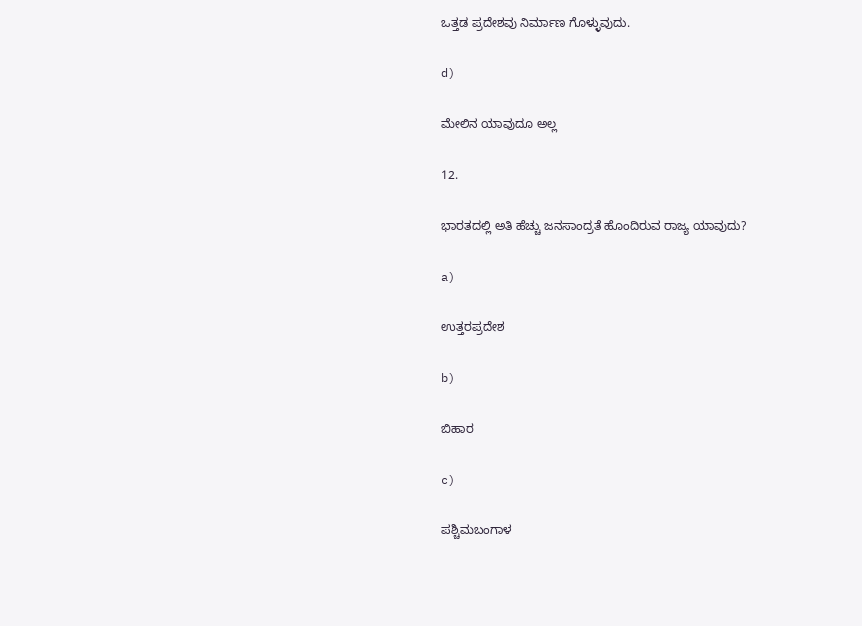ಒತ್ತಡ ಪ್ರದೇಶವು ನಿರ್ಮಾಣ ಗೊಳ್ಳುವುದು.

d)

ಮೇಲಿನ ಯಾವುದೂ ಅಲ್ಲ

12.

ಭಾರತದಲ್ಲಿ ಅತಿ ಹೆಚ್ಚು ಜನಸಾಂದ್ರತೆ ಹೊಂದಿರುವ ರಾಜ್ಯ ಯಾವುದು?

a)

ಉತ್ತರಪ್ರದೇಶ

b)

ಬಿಹಾರ

c)

ಪಶ್ಚಿಮಬಂಗಾಳ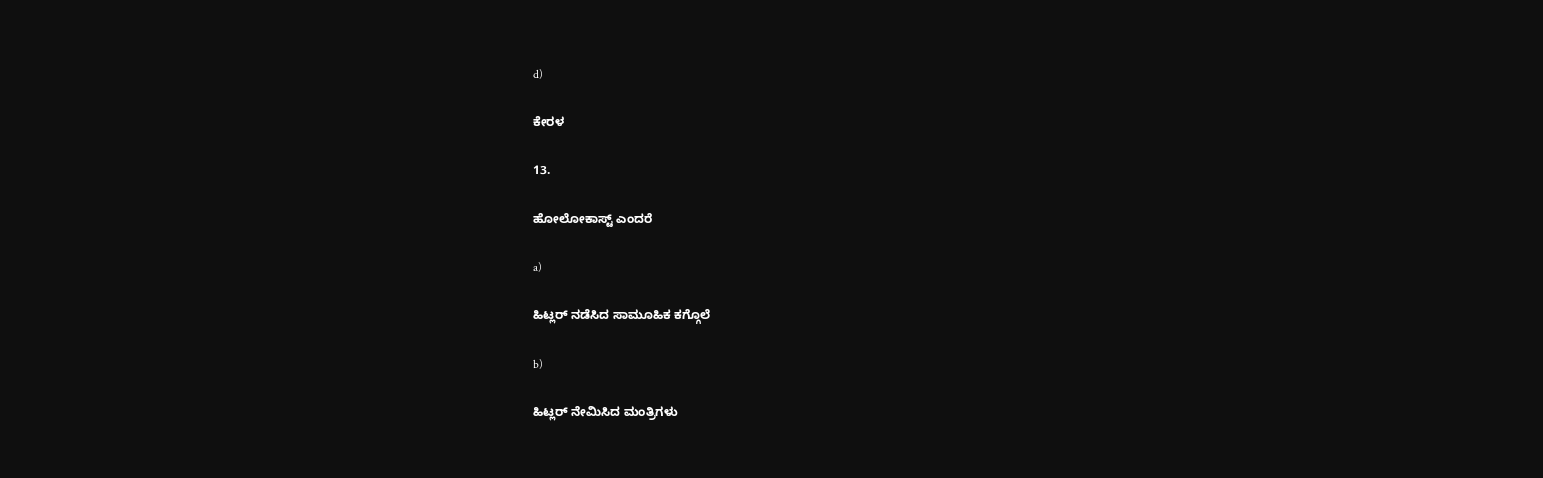d)

ಕೇರಳ

13.

ಹೋಲೋಕಾಸ್ಟ್ ಎಂದರೆ

a)

ಹಿಟ್ಲರ್ ನಡೆಸಿದ ಸಾಮೂಹಿಕ ಕಗ್ಗೊಲೆ

b)

ಹಿಟ್ಲರ್ ನೇಮಿಸಿದ ಮಂತ್ರಿಗಳು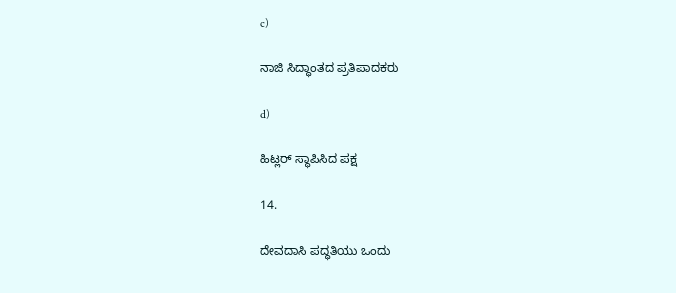c)

ನಾಜಿ ಸಿದ್ಧಾಂತದ ಪ್ರತಿಪಾದಕರು

d)

ಹಿಟ್ಲರ್ ಸ್ಥಾಪಿಸಿದ ಪಕ್ಷ

14.

ದೇವದಾಸಿ ಪದ್ಧತಿಯು ಒಂದು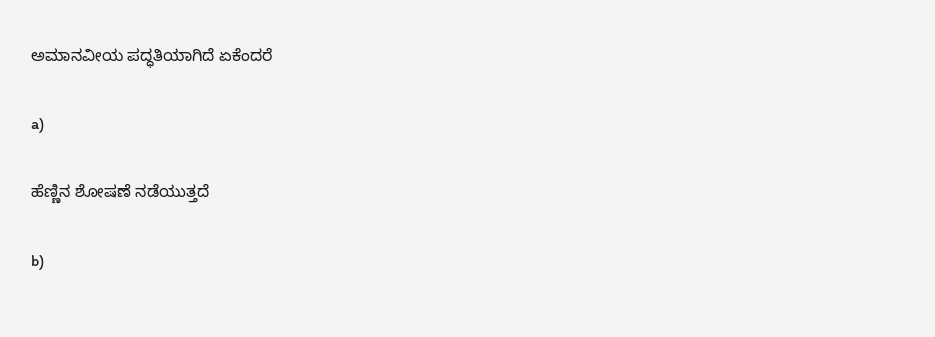ಅಮಾನವೀಯ ಪದ್ಧತಿಯಾಗಿದೆ ಏಕೆಂದರೆ

a)

ಹೆಣ್ಣಿನ ಶೋಷಣೆ ನಡೆಯುತ್ತದೆ

b)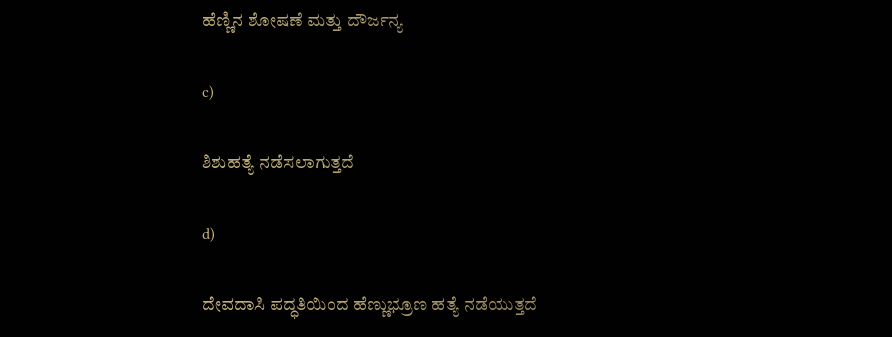ಹೆಣ್ಣಿನ ಶೋಷಣೆ ಮತ್ತು ದೌರ್ಜನ್ಯ

c)

ಶಿಶುಹತ್ಯೆ ನಡೆಸಲಾಗುತ್ತದೆ

d)

ದೇವದಾಸಿ ಪದ್ಧತಿಯಿಂದ ಹೆಣ್ಣುಭ್ರೂಣ ಹತ್ಯೆ ನಡೆಯುತ್ತದೆ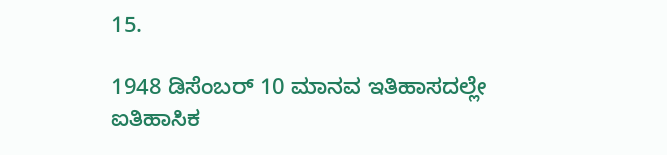15.

1948 ಡಿಸೆಂಬರ್ 10 ಮಾನವ ಇತಿಹಾಸದಲ್ಲೇ ಐತಿಹಾಸಿಕ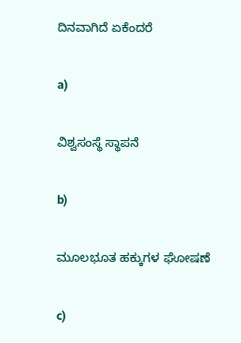ದಿನವಾಗಿದೆ ಏಕೆಂದರೆ

a)

ವಿಶ್ವಸಂಸ್ಥೆ ಸ್ಥಾಪನೆ

b)

ಮೂಲಭೂತ ಹಕ್ಕುಗಳ ಘೋಷಣೆ

c)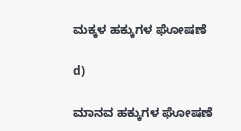ಮಕ್ಕಳ ಹಕ್ಕುಗಳ ಘೋಷಣೆ

d)

ಮಾನವ ಹಕ್ಕುಗಳ ಘೋಷಣೆ